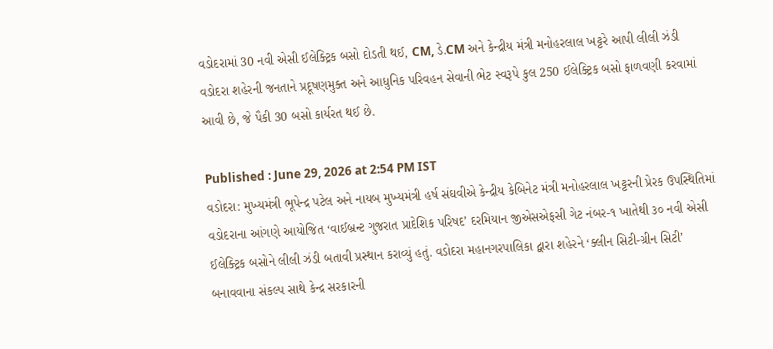વડોદરામાં 30 નવી એસી ઈલેક્ટ્રિક બસો દોડતી થઈ, CM, ડે.CM અને કેન્દ્રીય મંત્રી મનોહરલાલ ખટ્ટરે આપી લીલી ઝંડી
વડોદરા શહેરની જનતાને પ્રદૂષણમુક્ત અને આધુનિક પરિવહન સેવાની ભેટ સ્વરૂપે કુલ 250 ઈલેક્ટ્રિક બસો ફાળવણી કરવામાં આવી છે, જે પૈકી 30 બસો કાર્યરત થઈ છે.

Published : June 29, 2026 at 2:54 PM IST
વડોદરા: મુખ્યમંત્રી ભૂપેન્દ્ર પટેલ અને નાયબ મુખ્યમંત્રી હર્ષ સંઘવીએ કેન્દ્રીય કેબિનેટ મંત્રી મનોહરલાલ ખટ્ટરની પ્રેરક ઉપસ્થિતિમાં વડોદરાના આંગણે આયોજિત ‘વાઈબ્રન્ટ ગુજરાત પ્રાદેશિક પરિષદ’ દરમિયાન જીએસએફસી ગેટ નંબર-૧ ખાતેથી ૩૦ નવી એસી ઈલેક્ટ્રિક બસોને લીલી ઝંડી બતાવી પ્રસ્થાન કરાવ્યું હતું. વડોદરા મહાનગરપાલિકા દ્વારા શહેરને ‘ક્લીન સિટી-ગ્રીન સિટી’ બનાવવાના સંકલ્પ સાથે કેન્દ્ર સરકારની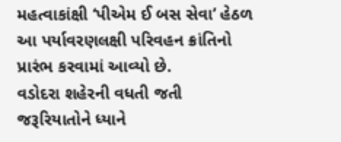મહત્વાકાંક્ષી ‘પીએમ ઈ બસ સેવા’ હેઠળ આ પર્યાવરણલક્ષી પરિવહન ક્રાંતિનો પ્રારંભ કરવામાં આવ્યો છે.
વડોદરા શહેરની વધતી જતી જરૂરિયાતોને ધ્યાને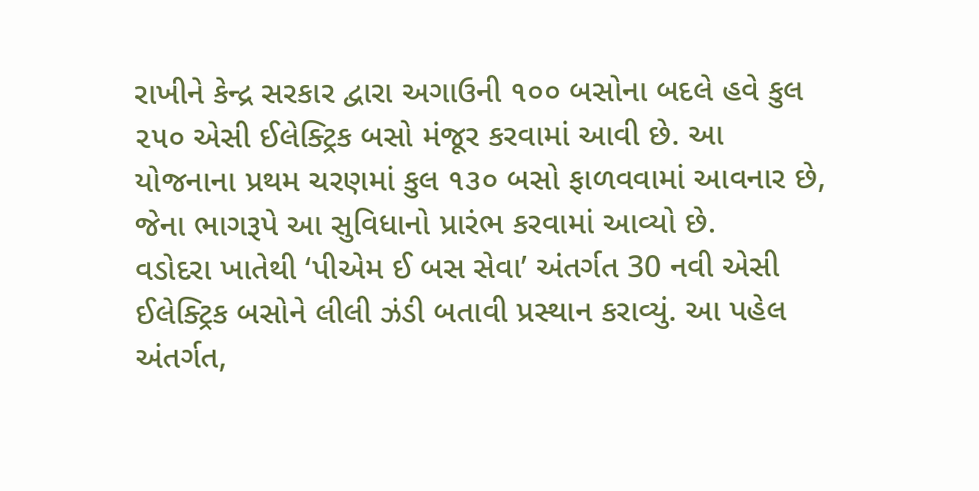રાખીને કેન્દ્ર સરકાર દ્વારા અગાઉની ૧૦૦ બસોના બદલે હવે કુલ ૨૫૦ એસી ઈલેક્ટ્રિક બસો મંજૂર કરવામાં આવી છે. આ યોજનાના પ્રથમ ચરણમાં કુલ ૧૩૦ બસો ફાળવવામાં આવનાર છે, જેના ભાગરૂપે આ સુવિધાનો પ્રારંભ કરવામાં આવ્યો છે.
વડોદરા ખાતેથી ‘પીએમ ઈ બસ સેવા’ અંતર્ગત 30 નવી એસી ઈલેક્ટ્રિક બસોને લીલી ઝંડી બતાવી પ્રસ્થાન કરાવ્યું. આ પહેલ અંતર્ગત,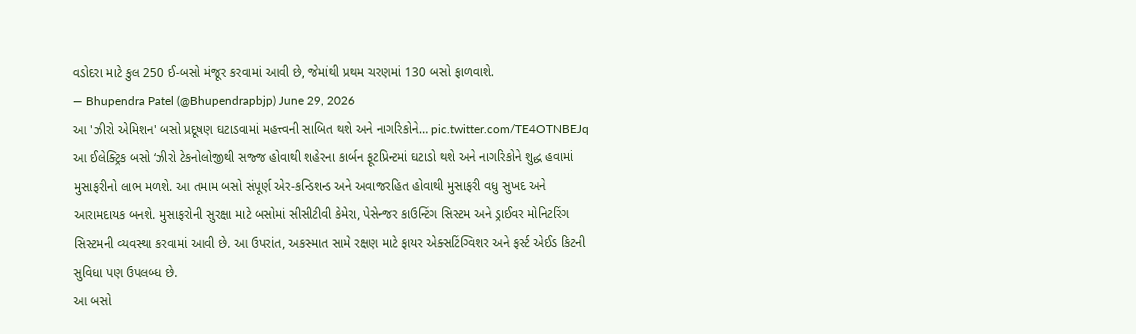વડોદરા માટે કુલ 250 ઈ-બસો મંજૂર કરવામાં આવી છે, જેમાંથી પ્રથમ ચરણમાં 130 બસો ફાળવાશે.
— Bhupendra Patel (@Bhupendrapbjp) June 29, 2026
આ 'ઝીરો એમિશન' બસો પ્રદૂષણ ઘટાડવામાં મહત્ત્વની સાબિત થશે અને નાગરિકોને… pic.twitter.com/TE4OTNBEJq
આ ઈલેક્ટ્રિક બસો ‘ઝીરો ટેકનોલોજીથી સજ્જ હોવાથી શહેરના કાર્બન ફૂટપ્રિન્ટમાં ઘટાડો થશે અને નાગરિકોને શુદ્ધ હવામાં મુસાફરીનો લાભ મળશે. આ તમામ બસો સંપૂર્ણ એર-કન્ડિશન્ડ અને અવાજરહિત હોવાથી મુસાફરી વધુ સુખદ અને આરામદાયક બનશે. મુસાફરોની સુરક્ષા માટે બસોમાં સીસીટીવી કેમેરા, પેસેન્જર કાઉન્ટિંગ સિસ્ટમ અને ડ્રાઈવર મોનિટરિંગ સિસ્ટમની વ્યવસ્થા કરવામાં આવી છે. આ ઉપરાંત, અકસ્માત સામે રક્ષણ માટે ફાયર એક્સટિંગ્વિશર અને ફર્સ્ટ એઈડ કિટની સુવિધા પણ ઉપલબ્ધ છે.
આ બસો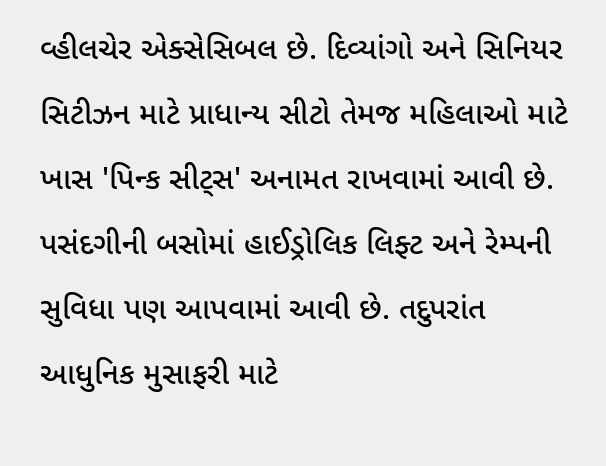વ્હીલચેર એક્સેસિબલ છે. દિવ્યાંગો અને સિનિયર સિટીઝન માટે પ્રાધાન્ય સીટો તેમજ મહિલાઓ માટે ખાસ 'પિન્ક સીટ્સ' અનામત રાખવામાં આવી છે. પસંદગીની બસોમાં હાઈડ્રોલિક લિફ્ટ અને રેમ્પની સુવિધા પણ આપવામાં આવી છે. તદુપરાંત આધુનિક મુસાફરી માટે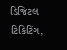ડિજિટલ ટિકિટિંગ,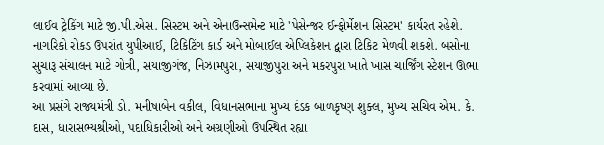લાઈવ ટ્રેકિંગ માટે જી.પી.એસ. સિસ્ટમ અને એનાઉન્સમેન્ટ માટે 'પેસેન્જર ઈન્ફોર્મેશન સિસ્ટમ' કાર્યરત રહેશે. નાગરિકો રોકડ ઉપરાંત યુપીઆઈ, ટિકિટિંગ કાર્ડ અને મોબાઈલ એપ્લિકેશન દ્વારા ટિકિટ મેળવી શકશે. બસોના સુચારૂ સંચાલન માટે ગોત્રી, સયાજીગંજ, નિઝામપુરા, સયાજીપુરા અને મકરપુરા ખાતે ખાસ ચાર્જિંગ સ્ટેશન ઊભા કરવામાં આવ્યા છે.
આ પ્રસંગે રાજ્યમંત્રી ડો. મનીષાબેન વકીલ, વિધાનસભાના મુખ્ય દંડક બાળકૃષ્ણ શુક્લ, મુખ્ય સચિવ એમ. કે. દાસ, ધારાસભ્યશ્રીઓ, પદાધિકારીઓ અને અગ્રણીઓ ઉપસ્થિત રહ્યા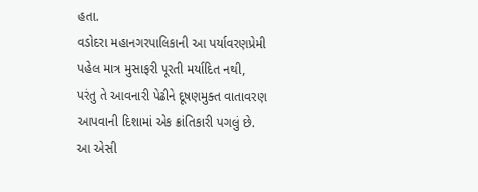હતા.
વડોદરા મહાનગરપાલિકાની આ પર્યાવરણપ્રેમી પહેલ માત્ર મુસાફરી પૂરતી મર્યાદિત નથી, પરંતુ તે આવનારી પેઢીને દૂષણમુક્ત વાતાવરણ આપવાની દિશામાં એક ક્રાંતિકારી પગલું છે. આ એસી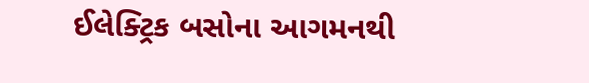ઈલેક્ટ્રિક બસોના આગમનથી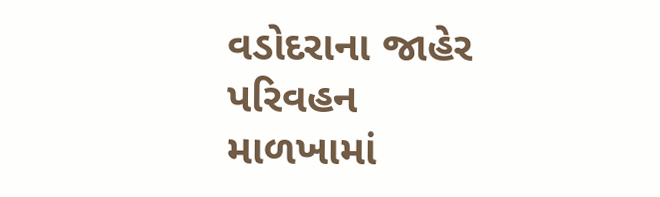વડોદરાના જાહેર પરિવહન માળખામાં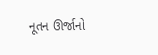નૂતન ઊર્જાનો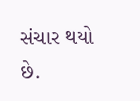સંચાર થયો છે.